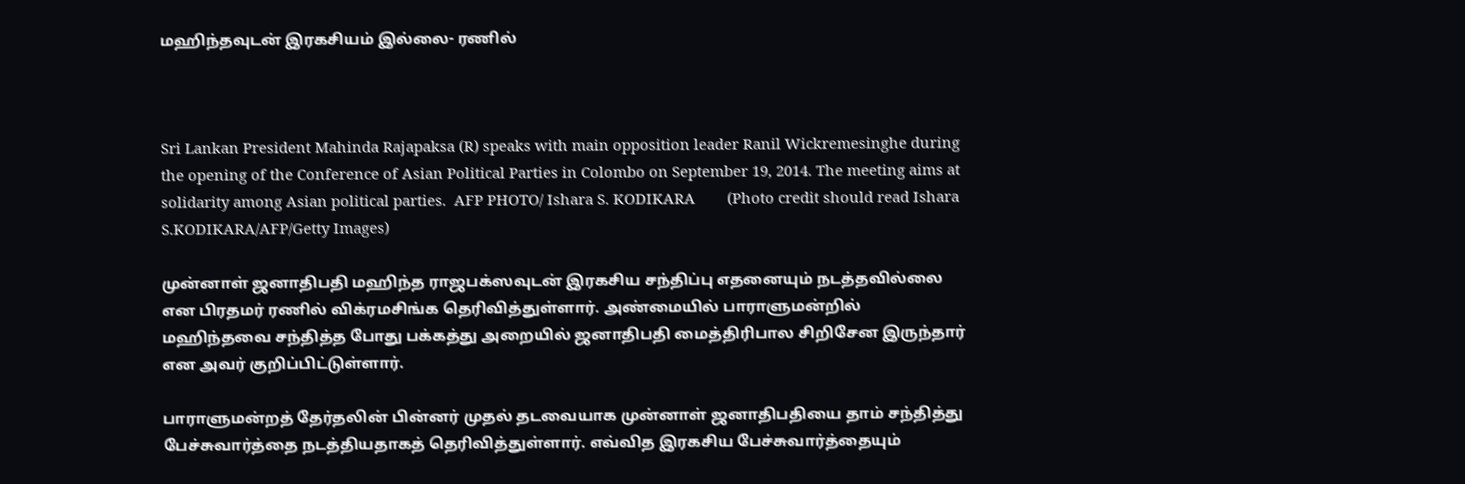மஹிந்தவுடன் இரகசியம் இல்லை- ரணில்



Sri Lankan President Mahinda Rajapaksa (R) speaks with main opposition leader Ranil Wickremesinghe during the opening of the Conference of Asian Political Parties in Colombo on September 19, 2014. The meeting aims at solidarity among Asian political parties.  AFP PHOTO/ Ishara S. KODIKARA        (Photo credit should read Ishara S.KODIKARA/AFP/Getty Images)

முன்னாள் ஜனாதிபதி மஹிந்த ராஜபக்ஸவுடன் இரகசிய சந்திப்பு எதனையும் நடத்தவில்லை என பிரதமர் ரணில் விக்ரமசிங்க தெரிவித்துள்ளார். அண்மையில் பாராளுமன்றில் மஹிந்தவை சந்தித்த போது பக்கத்து அறையில் ஜனாதிபதி மைத்திரிபால சிறிசேன இருந்தார் என அவர் குறிப்பிட்டுள்ளார்.

பாராளுமன்றத் தேர்தலின் பின்னர் முதல் தடவையாக முன்னாள் ஜனாதிபதியை தாம் சந்தித்து பேச்சுவார்த்தை நடத்தியதாகத் தெரிவித்துள்ளார். எவ்வித இரகசிய பேச்சுவார்த்தையும்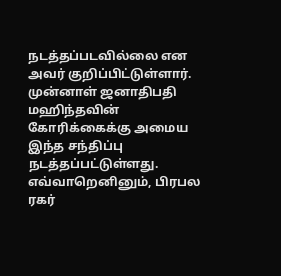நடத்தப்படவில்லை என அவர் குறிப்பிட்டுள்ளார்.
முன்னாள் ஜனாதிபதி மஹிந்தவின் கோரிக்கைக்கு அமைய இந்த சந்திப்பு நடத்தப்பட்டுள்ளது. எவ்வாறெனினும், பிரபல ரகர்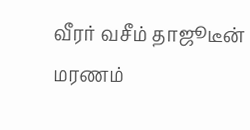வீரர் வசீம் தாஜூடீன் மரணம்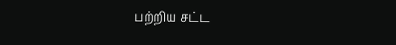பற்றிய சட்ட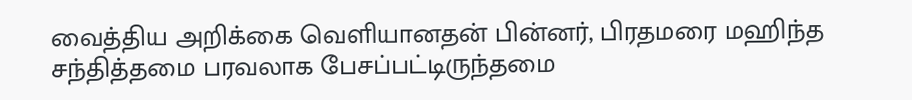வைத்திய அறிக்கை வெளியானதன் பின்னர், பிரதமரை மஹிந்த சந்தித்தமை பரவலாக பேசப்பட்டிருந்தமை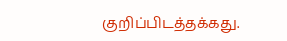குறிப்பிடத்தக்கது.